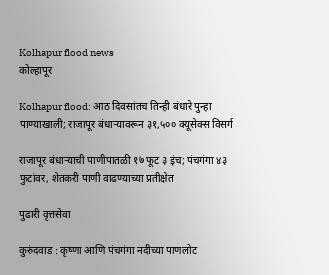Kolhapur flood news
कोल्हापूर

Kolhapur flood: आठ दिवसांतच तिन्ही बंधारे पुन्हा पाण्याखाली; राजापूर बंधाऱ्यावरून ३१,५०० क्यूसेक्स विसर्ग

राजापूर बंधाऱ्याची पाणीपातळी १७ फूट ३ इंच; पंचगंगा ४३ फुटांवर, शेतकरी पाणी वाढण्याच्या प्रतीक्षेत

पुढारी वृत्तसेवा

कुरुंदवाड : कृष्णा आणि पंचगंगा नदीच्या पाणलोट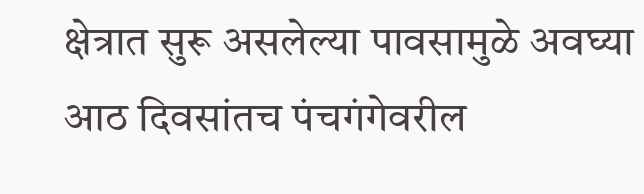क्षेत्रात सुरू असलेल्या पावसामुळे अवघ्या आठ दिवसांतच पंचगंगेवरील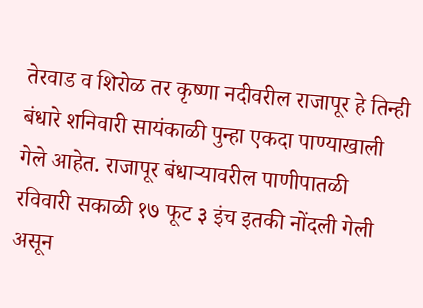तेरवाड व शिरोळ तर कृष्णा नदीवरील राजापूर हे तिन्ही बंधारे शनिवारी सायंकाळी पुन्हा एकदा पाण्याखाली गेले आहेत. राजापूर बंधाऱ्यावरील पाणीपातळी रविवारी सकाळी १७ फूट ३ इंच इतकी नोंदली गेली असून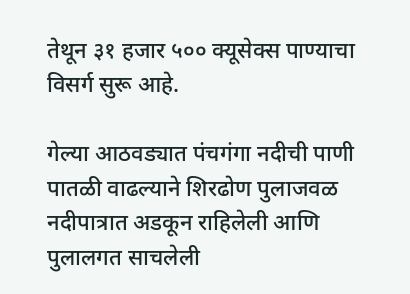तेथून ३१ हजार ५०० क्यूसेक्स पाण्याचा विसर्ग सुरू आहे.

गेल्या आठवड्यात पंचगंगा नदीची पाणी पातळी वाढल्याने शिरढोण पुलाजवळ नदीपात्रात अडकून राहिलेली आणि पुलालगत साचलेली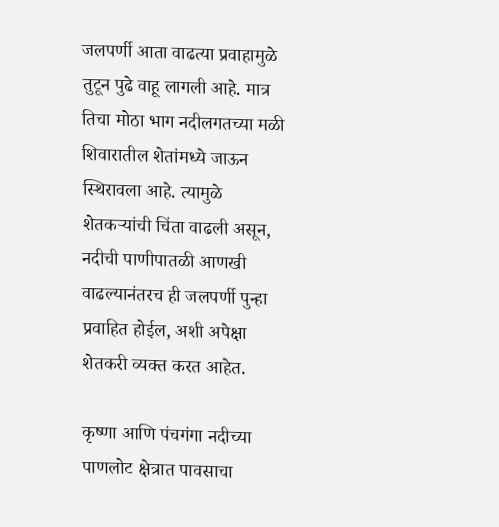जलपर्णी आता वाढत्या प्रवाहामुळे तुटून पुढे वाहू लागली आहे. मात्र तिचा मोठा भाग नदीलगतच्या मळी शिवारातील शेतांमध्ये जाऊन स्थिरावला आहे. त्यामुळे शेतकऱ्यांची चिंता वाढली असून, नदीची पाणीपातळी आणखी वाढल्यानंतरच ही जलपर्णी पुन्हा प्रवाहित होईल, अशी अपेक्षा शेतकरी व्यक्त करत आहेत.

कृष्णा आणि पंचगंगा नदीच्या पाणलोट क्षेत्रात पावसाचा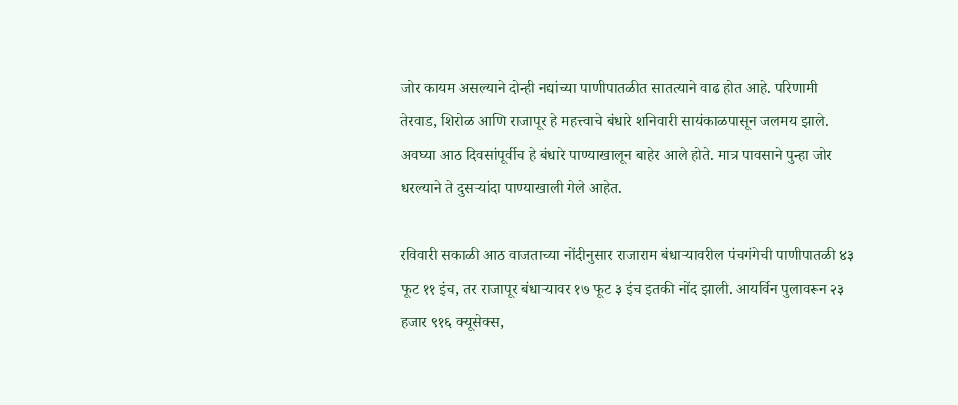जोर कायम असल्याने दोन्ही नद्यांच्या पाणीपातळीत सातत्याने वाढ होत आहे. परिणामी तेरवाड, शिरोळ आणि राजापूर हे महत्त्वाचे बंधारे शनिवारी सायंकाळपासून जलमय झाले. अवघ्या आठ दिवसांपूर्वीच हे बंधारे पाण्याखालून बाहेर आले होते. मात्र पावसाने पुन्हा जोर धरल्याने ते दुसऱ्यांदा पाण्याखाली गेले आहेत.

रविवारी सकाळी आठ वाजताच्या नोंदीनुसार राजाराम बंधाऱ्यावरील पंचगंगेची पाणीपातळी ४३ फूट ११ इंच, तर राजापूर बंधाऱ्यावर १७ फूट ३ इंच इतकी नोंद झाली. आयर्विन पुलावरून २३ हजार ९१६ क्यूसेक्स,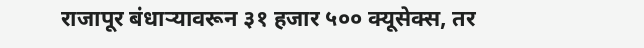राजापूर बंधाऱ्यावरून ३१ हजार ५०० क्यूसेक्स, तर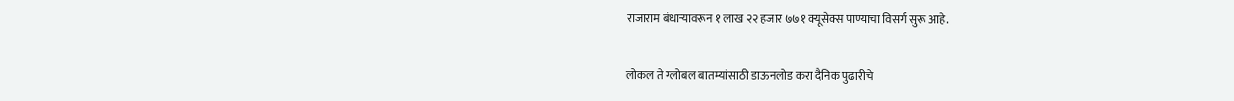राजाराम बंधाऱ्यावरून १ लाख २२ हजार ७७१ क्यूसेक्स पाण्याचा विसर्ग सुरू आहे.

लोकल ते ग्लोबल बातम्यांसाठी डाऊनलोड करा दैनिक पुढारीचे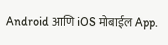Android आणि iOS मोबाईल App.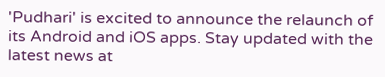'Pudhari' is excited to announce the relaunch of its Android and iOS apps. Stay updated with the latest news at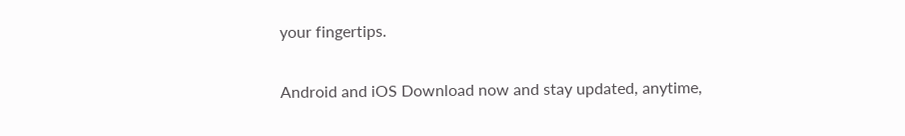your fingertips.

Android and iOS Download now and stay updated, anytime,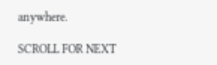anywhere.

SCROLL FOR NEXT